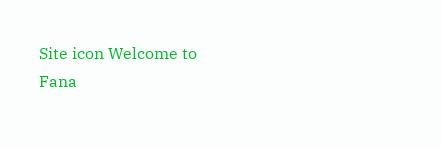Site icon Welcome to Fana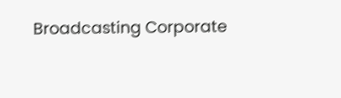Broadcasting Corporate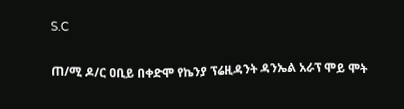S.C

ጠ/ሚ ዶ/ር ዐቢይ በቀድሞ የኬንያ ፕሬዚዳንት ዳንኤል አራፕ ሞይ ሞት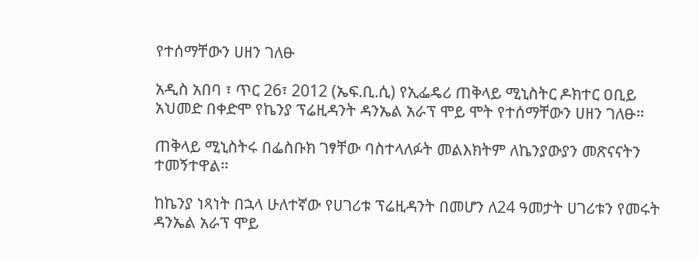የተሰማቸውን ሀዘን ገለፁ

አዲስ አበባ ፣ ጥር 26፣ 2012 (ኤፍ.ቢ.ሲ) የኢፌዴሪ ጠቅላይ ሚኒስትር ዶክተር ዐቢይ አህመድ በቀድሞ የኬንያ ፕሬዚዳንት ዳንኤል አራፕ ሞይ ሞት የተሰማቸውን ሀዘን ገለፁ።

ጠቅላይ ሚኒስትሩ በፌስቡክ ገፃቸው ባስተላለፉት መልእክትም ለኬንያውያን መጽናናትን ተመኝተዋል።

ከኬንያ ነጻነት በኋላ ሁለተኛው የሀገሪቱ ፕሬዚዳንት በመሆን ለ24 ዓመታት ሀገሪቱን የመሩት ዳንኤል አራፕ ሞይ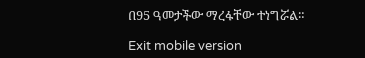በ95 ዓመታችው ማረፋቸው ተነግሯል።

Exit mobile version